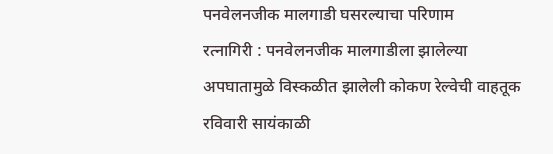पनवेलनजीक मालगाडी घसरल्याचा परिणाम
रत्नागिरी : पनवेलनजीक मालगाडीला झालेल्या अपघातामुळे विस्कळीत झालेली कोकण रेल्वेची वाहतूक रविवारी सायंकाळी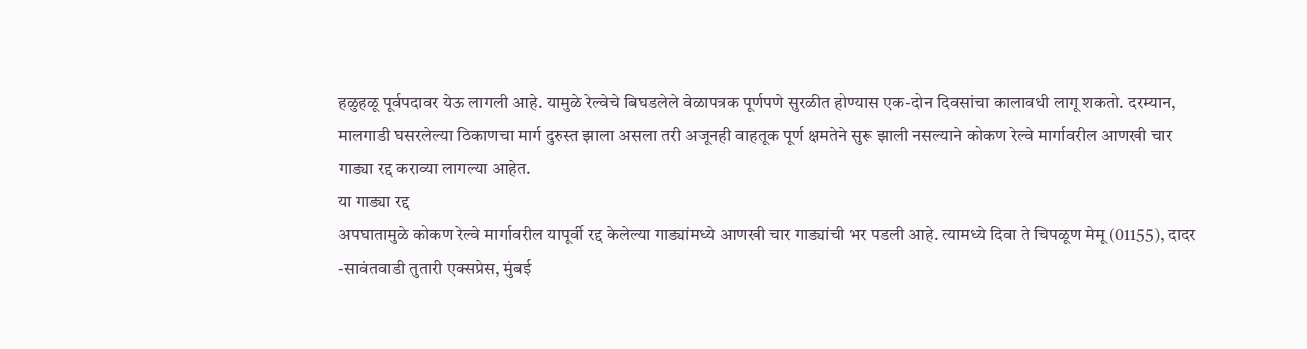हळुहळू पूर्वपदावर येऊ लागली आहे. यामुळे रेल्वेचे बिघडलेले वेळापत्रक पूर्णपणे सुरळीत होण्यास एक-दोन दिवसांचा कालावधी लागू शकतो. दरम्यान, मालगाडी घसरलेल्या ठिकाणचा मार्ग दुरुस्त झाला असला तरी अजूनही वाहतूक पूर्ण क्षमतेने सुरू झाली नसल्याने कोकण रेल्वे मार्गावरील आणखी चार गाड्या रद्द कराव्या लागल्या आहेत.
या गाड्या रद्द
अपघातामुळे कोकण रेल्वे मार्गावरील यापूर्वी रद्द केलेल्या गाड्यांमध्ये आणखी चार गाड्यांची भर पडली आहे. त्यामध्ये दिवा ते चिपळूण मेमू (01155), दादर -सावंतवाडी तुतारी एक्सप्रेस, मुंबई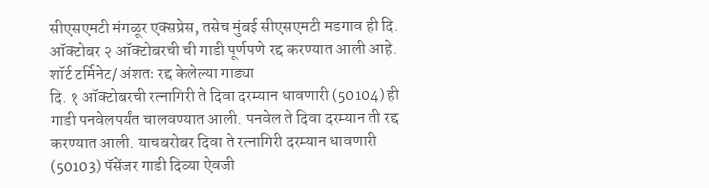सीएसएमटी मंगळूर एक्सप्रेस, तसेच मुंबई सीएसएमटी मडगाव ही दि. ऑक्टोबर २ ऑक्टोबरची ची गाडी पूर्णपणे रद्द करण्यात आली आहे.
शॉर्ट टर्मिनेट/ अंशतः रद्द केलेल्या गाड्या
दि. १ ऑक्टोबरची रत्नागिरी ते दिवा दरम्यान धावणारी (50104) ही गाडी पनवेलपर्यंत चालवण्यात आली. पनवेल ते दिवा दरम्यान ती रद्द करण्यात आली. याचबरोबर दिवा ते रत्नागिरी दरम्यान धावणारी (50103) पॅसेंजर गाडी दिव्या ऐवजी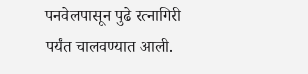पनवेलपासून पुढे रत्नागिरी पर्यंत चालवण्यात आली.